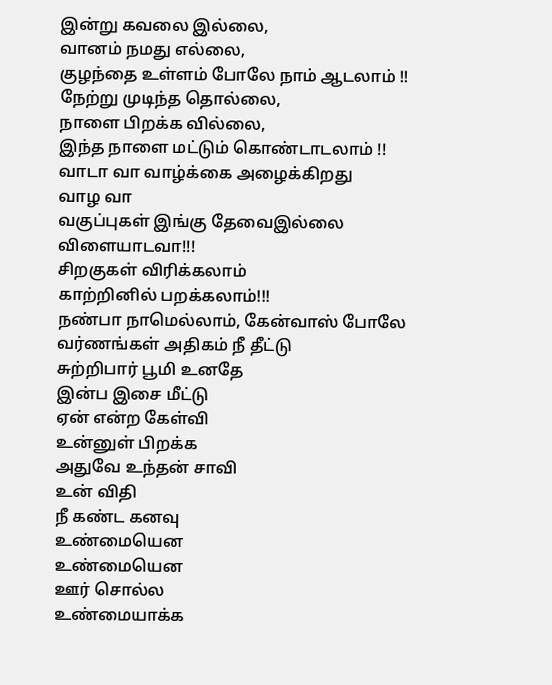இன்று கவலை இல்லை,
வானம் நமது எல்லை,
குழந்தை உள்ளம் போலே நாம் ஆடலாம் !!
நேற்று முடிந்த தொல்லை,
நாளை பிறக்க வில்லை,
இந்த நாளை மட்டும் கொண்டாடலாம் !!
வாடா வா வாழ்க்கை அழைக்கிறது
வாழ வா
வகுப்புகள் இங்கு தேவைஇல்லை
விளையாடவா!!!
சிறகுகள் விரிக்கலாம்
காற்றினில் பறக்கலாம்!!!
நண்பா நாமெல்லாம், கேன்வாஸ் போலே
வர்ணங்கள் அதிகம் நீ தீட்டு
சுற்றிபார் பூமி உனதே
இன்ப இசை மீட்டு
ஏன் என்ற கேள்வி
உன்னுள் பிறக்க
அதுவே உந்தன் சாவி
உன் விதி
நீ கண்ட கனவு
உண்மையென
உண்மையென
ஊர் சொல்ல
உண்மையாக்க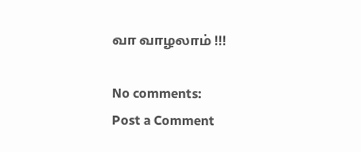வா வாழலாம் !!!

No comments:
Post a Comment